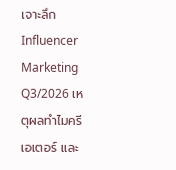เจาะลึก Influencer Marketing Q3/2026 เหตุผลทำไมครีเอเตอร์ และ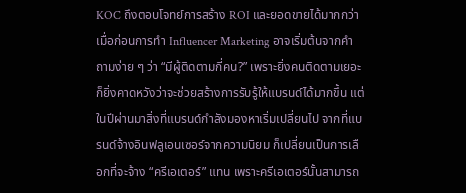KOC ถึงตอบโจทย์การสร้าง ROI และยอดขายได้มากกว่า
เมื่อก่อนการทำ Influencer Marketing อาจเริ่มต้นจากคำถามง่าย ๆ ว่า “มีผู้ติดตามกี่คน?” เพราะยิ่งคนติดตามเยอะ ก็ยิ่งคาดหวังว่าจะช่วยสร้างการรับรู้ให้แบรนด์ได้มากขึ้น แต่ในปีผ่านมาสิ่งที่แบรนด์กำลังมองหาเริ่มเปลี่ยนไป จากที่แบรนด์จ้างอินฟลูเอนเซอร์จากความนิยม ก็เปลี่ยนเป็นการเลือกที่จะจ้าง “ครีเอเตอร์” แทน เพราะครีเอเตอร์นั้นสามารถ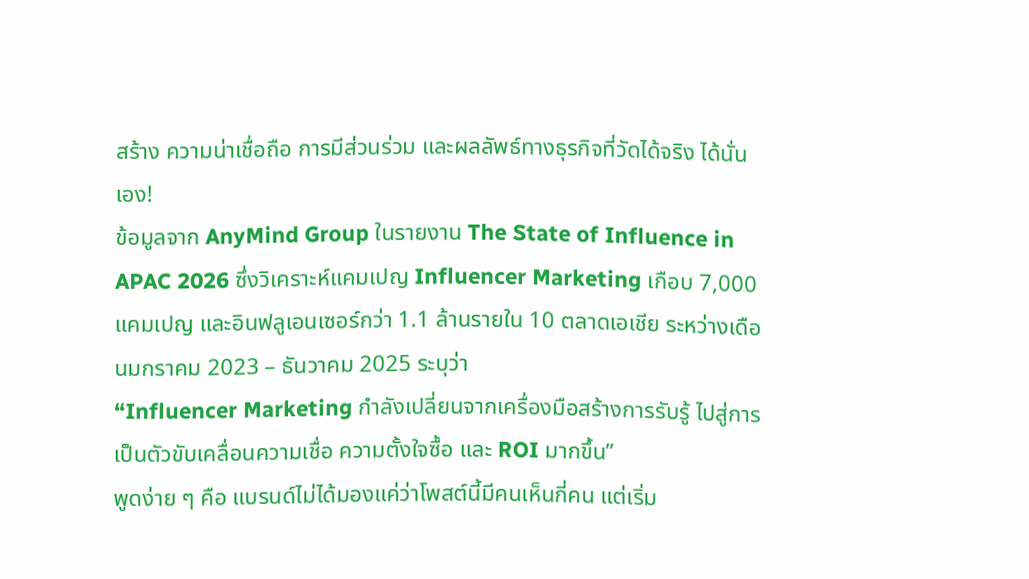สร้าง ความน่าเชื่อถือ การมีส่วนร่วม และผลลัพธ์ทางธุรกิจที่วัดได้จริง ได้นั่นเอง!
ข้อมูลจาก AnyMind Group ในรายงาน The State of Influence in APAC 2026 ซึ่งวิเคราะห์แคมเปญ Influencer Marketing เกือบ 7,000 แคมเปญ และอินฟลูเอนเซอร์กว่า 1.1 ล้านรายใน 10 ตลาดเอเชีย ระหว่างเดือนมกราคม 2023 – ธันวาคม 2025 ระบุว่า
“Influencer Marketing กำลังเปลี่ยนจากเครื่องมือสร้างการรับรู้ ไปสู่การเป็นตัวขับเคลื่อนความเชื่อ ความตั้งใจซื้อ และ ROI มากขึ้น”
พูดง่าย ๆ คือ แบรนด์ไม่ได้มองแค่ว่าโพสต์นี้มีคนเห็นกี่คน แต่เริ่ม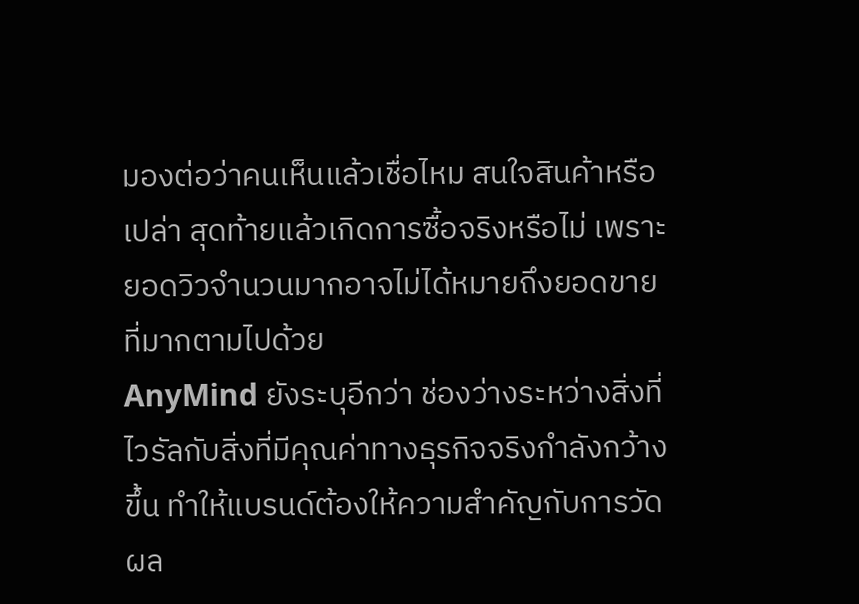มองต่อว่าคนเห็นแล้วเชื่อไหม สนใจสินค้าหรือเปล่า สุดท้ายแล้วเกิดการซื้อจริงหรือไม่ เพราะยอดวิวจำนวนมากอาจไม่ได้หมายถึงยอดขายที่มากตามไปด้วย
AnyMind ยังระบุอีกว่า ช่องว่างระหว่างสิ่งที่ไวรัลกับสิ่งที่มีคุณค่าทางธุรกิจจริงกำลังกว้างขึ้น ทำให้แบรนด์ต้องให้ความสำคัญกับการวัดผล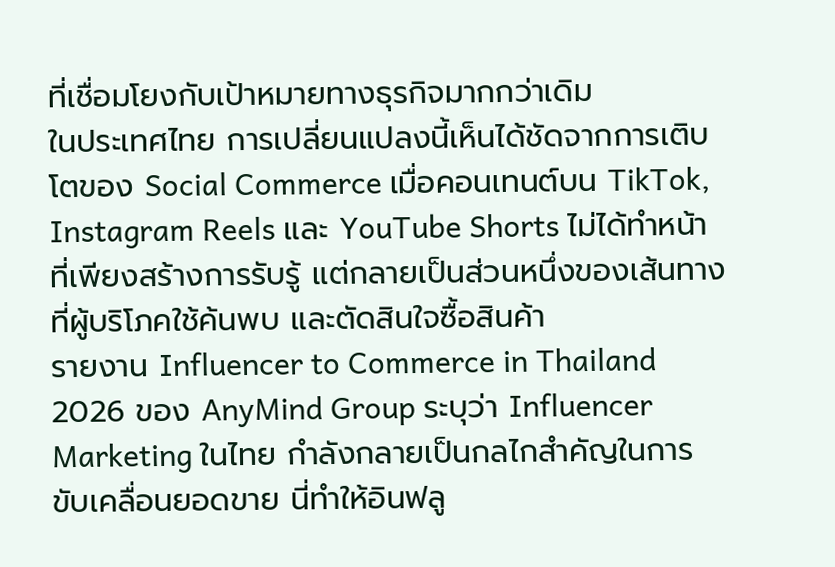ที่เชื่อมโยงกับเป้าหมายทางธุรกิจมากกว่าเดิม
ในประเทศไทย การเปลี่ยนแปลงนี้เห็นได้ชัดจากการเติบโตของ Social Commerce เมื่อคอนเทนต์บน TikTok, Instagram Reels และ YouTube Shorts ไม่ได้ทำหน้าที่เพียงสร้างการรับรู้ แต่กลายเป็นส่วนหนึ่งของเส้นทางที่ผู้บริโภคใช้ค้นพบ และตัดสินใจซื้อสินค้า
รายงาน Influencer to Commerce in Thailand 2026 ของ AnyMind Group ระบุว่า Influencer Marketing ในไทย กำลังกลายเป็นกลไกสำคัญในการขับเคลื่อนยอดขาย นี่ทำให้อินฟลู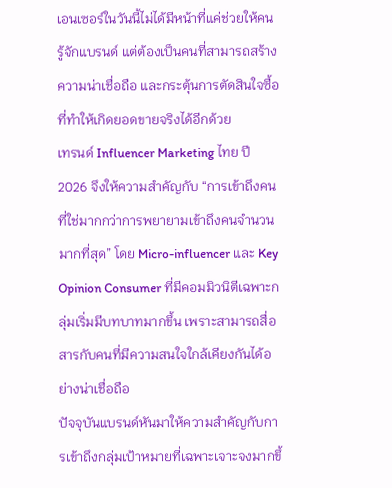เอนเซอร์ในวันนี้ไม่ได้มีหน้าที่แค่ช่วยให้คนรู้จักแบรนด์ แต่ต้องเป็นคนที่สามารถสร้างความน่าเชื่อถือ และกระตุ้นการตัดสินใจซื้อที่ทำให้เกิดยอดขายจริงได้อีกด้วย
เทรนด์ Influencer Marketing ไทย ปี 2026 จึงให้ความสำคัญกับ “การเข้าถึงคนที่ใช่มากกว่าการพยายามเข้าถึงคนจำนวนมากที่สุด” โดย Micro-influencer และ Key Opinion Consumer ที่มีคอมมิวนิตีเฉพาะกลุ่มเริ่มมีบทบาทมากขึ้น เพราะสามารถสื่อสารกับคนที่มีความสนใจใกล้เคียงกันได้อย่างน่าเชื่อถือ
ปัจจุบันแบรนด์หันมาให้ความสำคัญกับการเข้าถึงกลุ่มเป้าหมายที่เฉพาะเจาะจงมากขึ้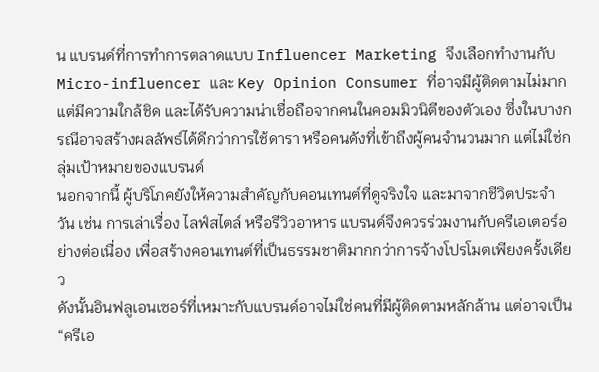น แบรนด์ที่การทำการตลาดแบบ Influencer Marketing จึงเลือกทำงานกับ Micro-influencer และ Key Opinion Consumer ที่อาจมีผู้ติดตามไม่มาก แต่มีความใกล้ชิด และได้รับความน่าเชื่อถือจากคนในคอมมิวนิตีของตัวเอง ซึ่งในบางกรณีอาจสร้างผลลัพธ์ได้ดีกว่าการใช้ดารา หรือคนดังที่เข้าถึงผู้คนจำนวนมาก แต่ไม่ใช่กลุ่มเป้าหมายของแบรนด์
นอกจากนี้ ผู้บริโภคยังให้ความสำคัญกับคอนเทนต์ที่ดูจริงใจ และมาจากชีวิตประจำวัน เช่น การเล่าเรื่อง ไลฟ์สไตล์ หรือรีวิวอาหาร แบรนด์จึงควรร่วมงานกับครีเอเตอร์อย่างต่อเนื่อง เพื่อสร้างคอนเทนต์ที่เป็นธรรมชาติมากกว่าการจ้างโปรโมตเพียงครั้งเดียว
ดังนั้นอินฟลูเอนเซอร์ที่เหมาะกับแบรนด์อาจไม่ใช่คนที่มีผู้ติดตามหลักล้าน แต่อาจเป็น “ครีเอ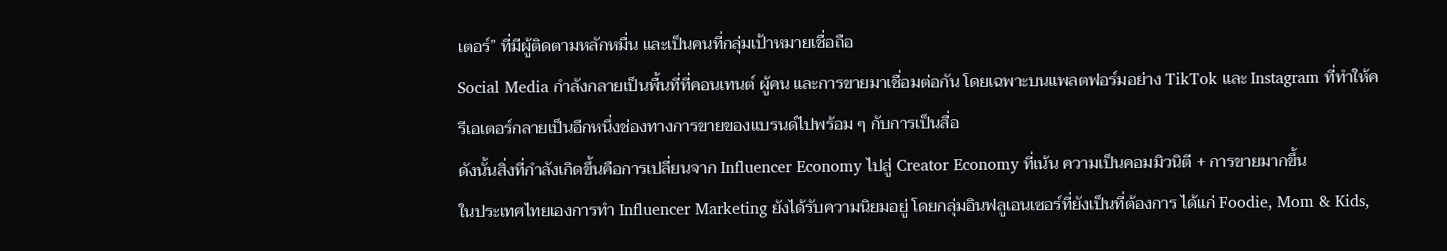เตอร์” ที่มีผู้ติดตามหลักหมื่น และเป็นคนที่กลุ่มเป้าหมายเชื่อถือ
Social Media กำลังกลายเป็นพื้นที่ที่คอนเทนต์ ผู้คน และการขายมาเชื่อมต่อกัน โดยเฉพาะบนแพลตฟอร์มอย่าง TikTok และ Instagram ที่ทำให้ครีเอเตอร์กลายเป็นอีกหนึ่งช่องทางการขายของแบรนด์ไปพร้อม ๆ กับการเป็นสื่อ
ดังนั้นสิ่งที่กำลังเกิดขึ้นคือการเปลี่ยนจาก Influencer Economy ไปสู่ Creator Economy ที่เน้น ความเป็นคอมมิวนิตี + การขายมากขึ้น
ในประเทศไทยเองการทำ Influencer Marketing ยังได้รับความนิยมอยู่ โดยกลุ่มอินฟลูเอนเซอร์ที่ยังเป็นที่ต้องการ ได้แก่ Foodie, Mom & Kids,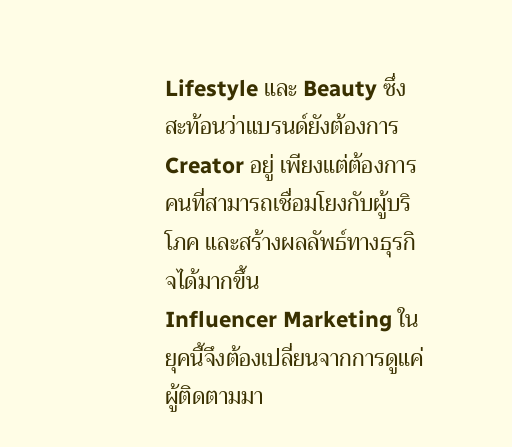Lifestyle และ Beauty ซึ่งสะท้อนว่าแบรนด์ยังต้องการ Creator อยู่ เพียงแต่ต้องการคนที่สามารถเชื่อมโยงกับผู้บริโภค และสร้างผลลัพธ์ทางธุรกิจได้มากขึ้น
Influencer Marketing ในยุคนี้จึงต้องเปลี่ยนจากการดูแค่ผู้ติดตามมา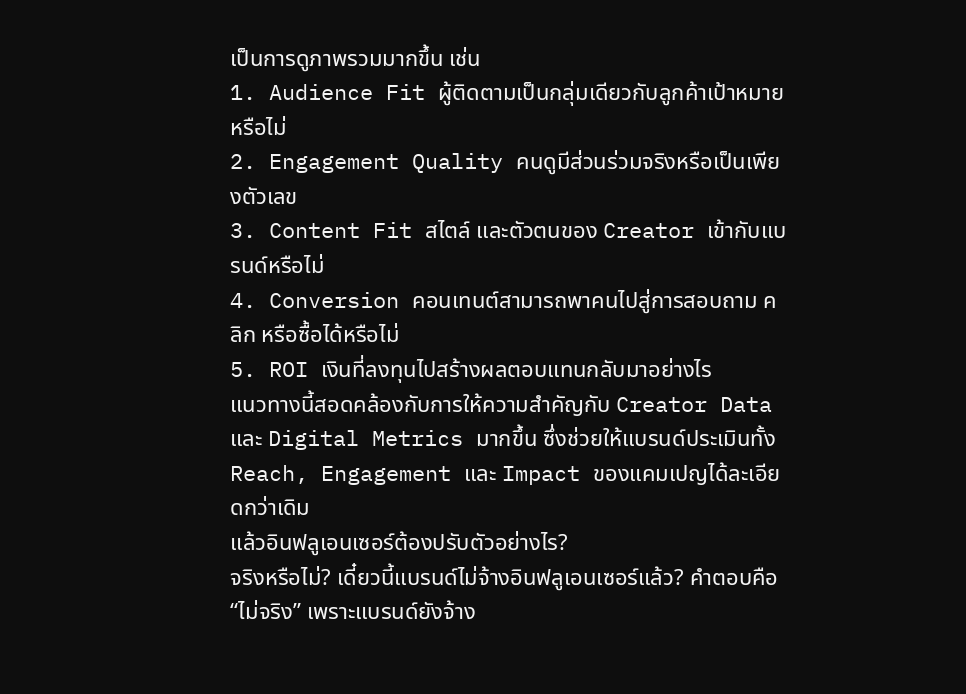เป็นการดูภาพรวมมากขึ้น เช่น
1. Audience Fit ผู้ติดตามเป็นกลุ่มเดียวกับลูกค้าเป้าหมายหรือไม่
2. Engagement Quality คนดูมีส่วนร่วมจริงหรือเป็นเพียงตัวเลข
3. Content Fit สไตล์ และตัวตนของ Creator เข้ากับแบรนด์หรือไม่
4. Conversion คอนเทนต์สามารถพาคนไปสู่การสอบถาม คลิก หรือซื้อได้หรือไม่
5. ROI เงินที่ลงทุนไปสร้างผลตอบแทนกลับมาอย่างไร
แนวทางนี้สอดคล้องกับการให้ความสำคัญกับ Creator Data และ Digital Metrics มากขึ้น ซึ่งช่วยให้แบรนด์ประเมินทั้ง Reach, Engagement และ Impact ของแคมเปญได้ละเอียดกว่าเดิม
แล้วอินฟลูเอนเซอร์ต้องปรับตัวอย่างไร?
จริงหรือไม่? เดี๋ยวนี้แบรนด์ไม่จ้างอินฟลูเอนเซอร์แล้ว? คำตอบคือ “ไม่จริง” เพราะแบรนด์ยังจ้าง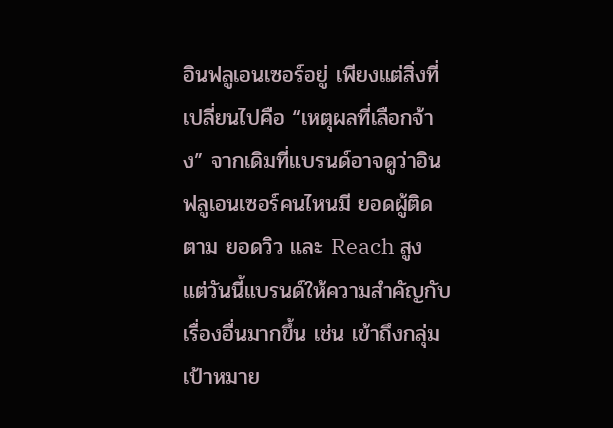อินฟลูเอนเซอร์อยู่ เพียงแต่สิ่งที่เปลี่ยนไปคือ “เหตุผลที่เลือกจ้าง” จากเดิมที่แบรนด์อาจดูว่าอินฟลูเอนเซอร์คนไหนมี ยอดผู้ติดตาม ยอดวิว และ Reach สูง แต่วันนี้แบรนด์ให้ความสำคัญกับเรื่องอื่นมากขึ้น เช่น เข้าถึงกลุ่มเป้าหมาย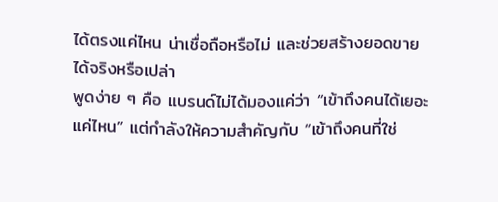ได้ตรงแค่ไหน น่าเชื่อถือหรือไม่ และช่วยสร้างยอดขายได้จริงหรือเปล่า
พูดง่าย ๆ คือ แบรนด์ไม่ได้มองแค่ว่า “เข้าถึงคนได้เยอะแค่ไหน” แต่กำลังให้ความสำคัญกับ “เข้าถึงคนที่ใช่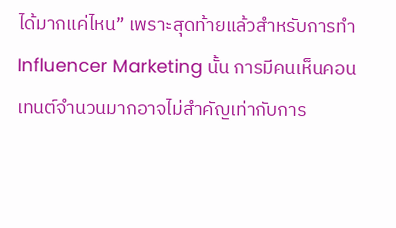ได้มากแค่ไหน” เพราะสุดท้ายแล้วสำหรับการทำ Influencer Marketing นั้น การมีคนเห็นคอนเทนต์จำนวนมากอาจไม่สำคัญเท่ากับการ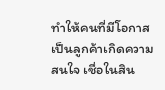ทำให้คนที่มีโอกาสเป็นลูกค้าเกิดความสนใจ เชื่อในสิน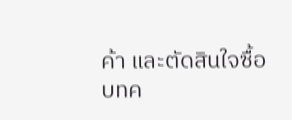ค้า และตัดสินใจซื้อ
บทค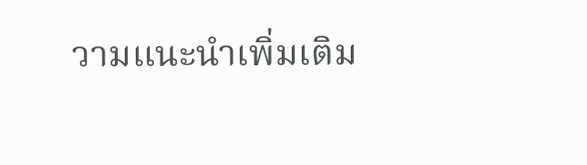วามแนะนำเพิ่มเติม